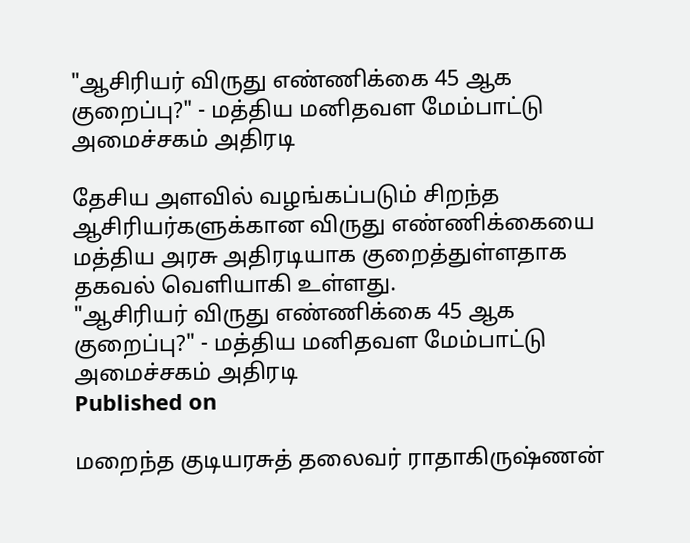"ஆசிரியர் விருது எண்ணிக்கை 45 ஆக குறைப்பு?" - மத்திய மனிதவள மேம்பாட்டு அமைச்சகம் அதிரடி

தேசிய அளவில் வழங்கப்படும் சிறந்த ஆசிரியர்களுக்கான விருது எண்ணிக்கையை மத்திய அரசு அதிரடியாக குறைத்துள்ளதாக தகவல் வெளியாகி உள்ளது.
"ஆசிரியர் விருது எண்ணிக்கை 45 ஆக குறைப்பு?" - மத்திய மனிதவள மேம்பாட்டு அமைச்சகம் அதிரடி
Published on

மறைந்த குடியரசுத் தலைவர் ராதாகிருஷ்ணன்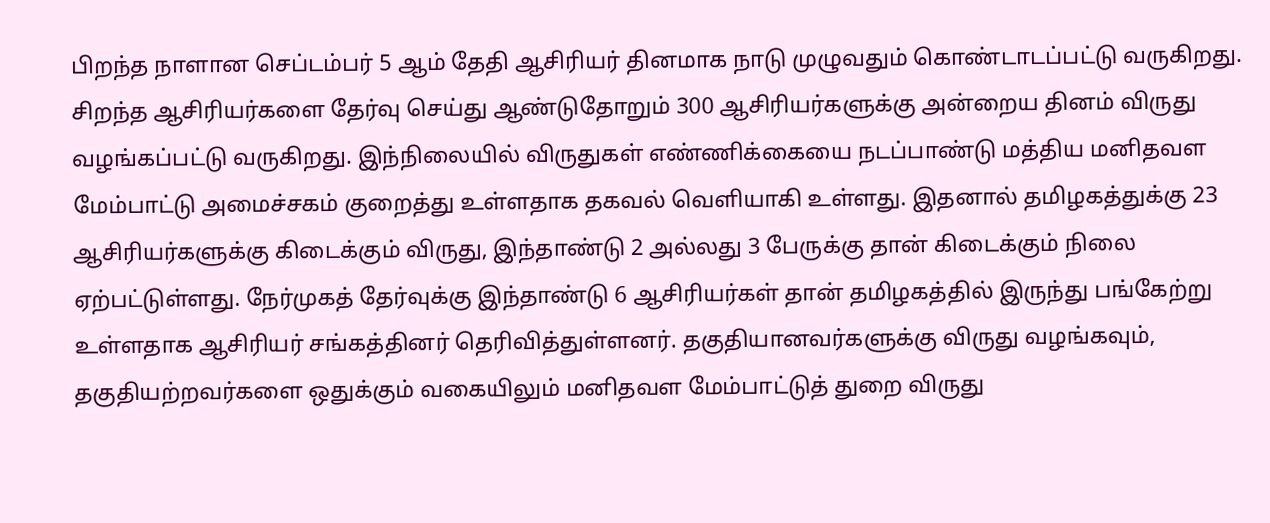பிறந்த நாளான செப்டம்பர் 5 ஆம் தேதி ஆசிரியர் தினமாக நாடு முழுவதும் கொண்டாடப்பட்டு வருகிறது. சிறந்த ஆசிரியர்களை தேர்வு செய்து ஆண்டுதோறும் 300 ஆசிரியர்களுக்கு அன்றைய தினம் விருது வழங்கப்பட்டு வருகிறது. இந்நிலையில் விருதுகள் எண்ணிக்கையை நடப்பாண்டு மத்திய மனிதவள மேம்பாட்டு அமைச்சகம் குறைத்து உள்ளதாக தகவல் வெளியாகி உள்ளது. இதனால் தமிழகத்துக்கு 23 ஆசிரியர்களுக்கு கிடைக்கும் விருது, இந்தாண்டு 2 அல்லது 3 பேருக்கு தான் கிடைக்கும் நிலை ஏற்பட்டுள்ளது. நேர்முகத் தேர்வுக்கு இந்தாண்டு 6 ஆசிரியர்கள் தான் தமிழகத்தில் இருந்து பங்கேற்று உள்ளதாக ஆசிரியர் சங்கத்தினர் தெரிவித்துள்ளனர். தகுதியானவர்களுக்கு விருது வழங்கவும், தகுதியற்றவர்களை ஒதுக்கும் வகையிலும் மனிதவள மேம்பாட்டுத் துறை விருது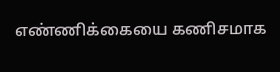எண்ணிக்கையை கணிசமாக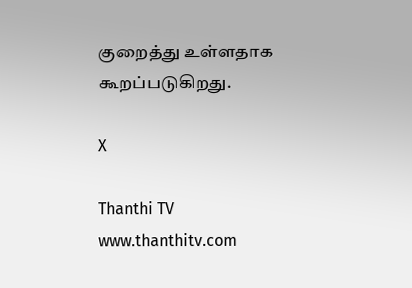குறைத்து உள்ளதாக கூறப்படுகிறது.

X

Thanthi TV
www.thanthitv.com